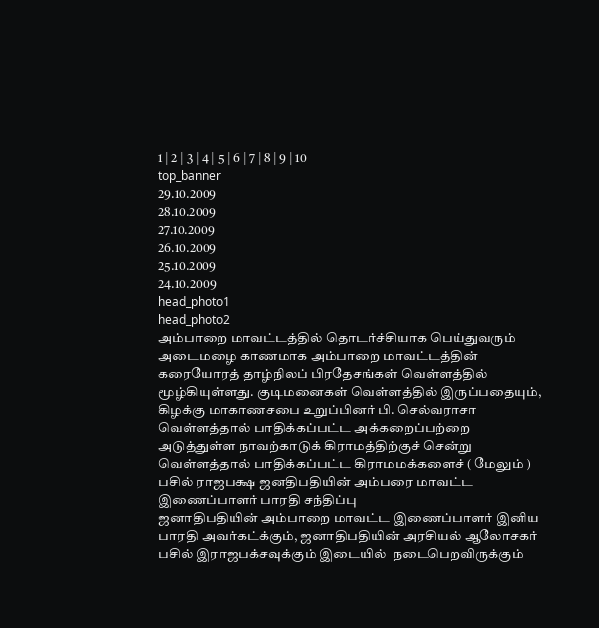1 | 2 | 3 | 4 | 5 | 6 | 7 | 8 | 9 | 10
top_banner
29.10.2009
28.10.2009
27.10.2009
26.10.2009
25.10.2009
24.10.2009
head_photo1
head_photo2
அம்பாறை மாவட்டத்தில் தொடர்ச்சியாக பெய்துவரும் அடைமழை காணமாக அம்பாறை மாவட்டத்தின் கரையோரத் தாழ்நிலப் பிரதேசங்கள் வெள்ளத்தில் மூழ்கியுள்ளது. குடிமனைகள் வெள்ளத்தில் இருப்பதையும், கிழக்கு மாகாணசபை உறுப்பினர் பி. செல்வராசா வெள்ளத்தால் பாதிக்கப்பட்ட அக்கறைப்பற்றை அடுத்துள்ள நாவற்காடுக் கிராமத்திற்குச் சென்று வெள்ளத்தால் பாதிக்கப்பட்ட கிராமமக்களைச் ( மேலும் )
பசில் ராஜபக்ஷ ஜனதிபதியின் அம்பரை மாவட்ட இணைப்பாளர் பாரதி சந்திப்பு
ஜனாதிபதியின் அம்பாறை மாவட்ட இணைப்பாளர் இனிய பாரதி அவர்கட்க்கும், ஜனாதிபதியின் அரசியல் ஆலோசகர் பசில் இராஜபக்சவுக்கும் இடையில்  நடைபெறவிருக்கும்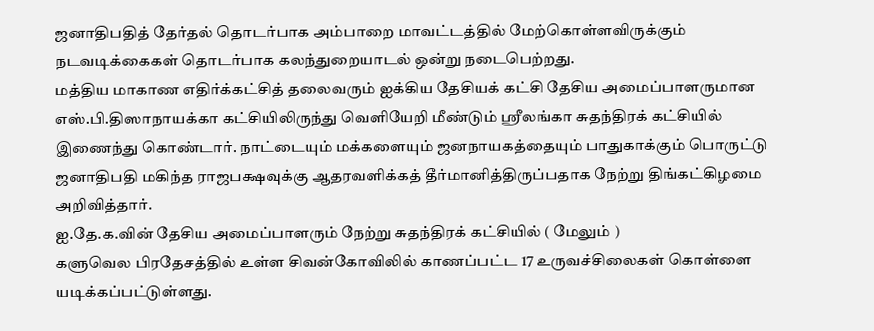ஜனாதிபதித் தேர்தல் தொடர்பாக அம்பாறை மாவட்டத்தில் மேற்கொள்ளவிருக்கும் நடவடிக்கைகள் தொடர்பாக கலந்துறையாடல் ஒன்று நடைபெற்றது.
மத்திய மாகாண எதிர்க்கட்சித் தலைவரும் ஐக்கிய தேசியக் கட்சி தேசிய அமைப்பாளருமான எஸ்.பி.திஸாநாயக்கா கட்சியிலிருந்து வெளியேறி மீண்டும் ஸ்ரீலங்கா சுதந்திரக் கட்சியில் இணைந்து கொண்டார். நாட்டையும் மக்களையும் ஜனநாயகத்தையும் பாதுகாக்கும் பொருட்டு ஜனாதிபதி மகிந்த ராஜபக்ஷவுக்கு ஆதரவளிக்கத் தீர்மானித்திருப்பதாக நேற்று திங்கட்கிழமை அறிவித்தார்.
ஐ.தே.க.வின் தேசிய அமைப்பாளரும் நேற்று சுதந்திரக் கட்சியில் ( மேலும் )
களுவெல பிரதேசத்தில் உள்ள சிவன்கோவிலில் காணப்பட்ட 17 உருவச்சிலைகள் கொள்ளை யடிக்கப்பட்டுள்ளது.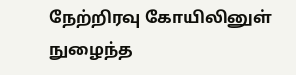நேற்றிரவு கோயிலினுள் நுழைந்த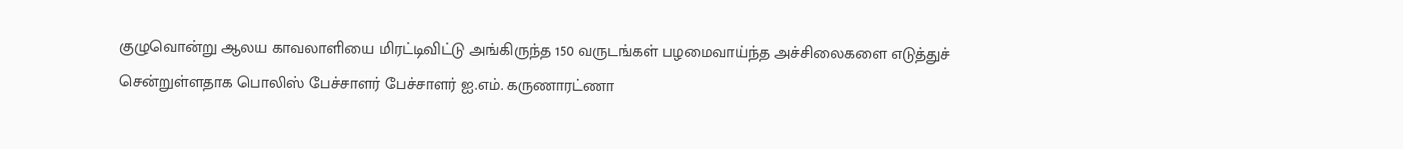குழுவொன்று ஆலய காவலாளியை மிரட்டிவிட்டு அங்கிருந்த 150 வருடங்கள் பழமைவாய்ந்த அச்சிலைகளை எடுத்துச் சென்றுள்ளதாக பொலிஸ் பேச்சாளர் பேச்சாளர் ஐ.எம். கருணாரட்ணா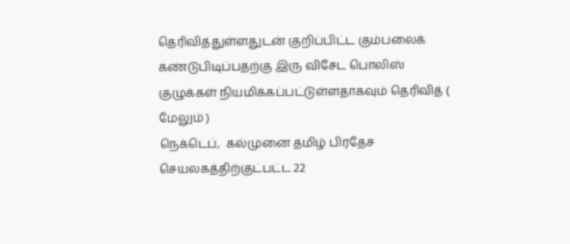தெரிவித்துள்ளதுடன் குறிப்பிட்ட கும்பலைக் கண்டுபிடிப்பதற்கு இரு விசேட பொலிஸ் குழுக்கள் நியமிக்கப்பட்டுள்ளதாகவும் தெரிவித் ( மேலும் )
நெக்டெப்,  கல்முனை தமிழ் பிரதேச செயலகத்திற்குட்பட்ட 22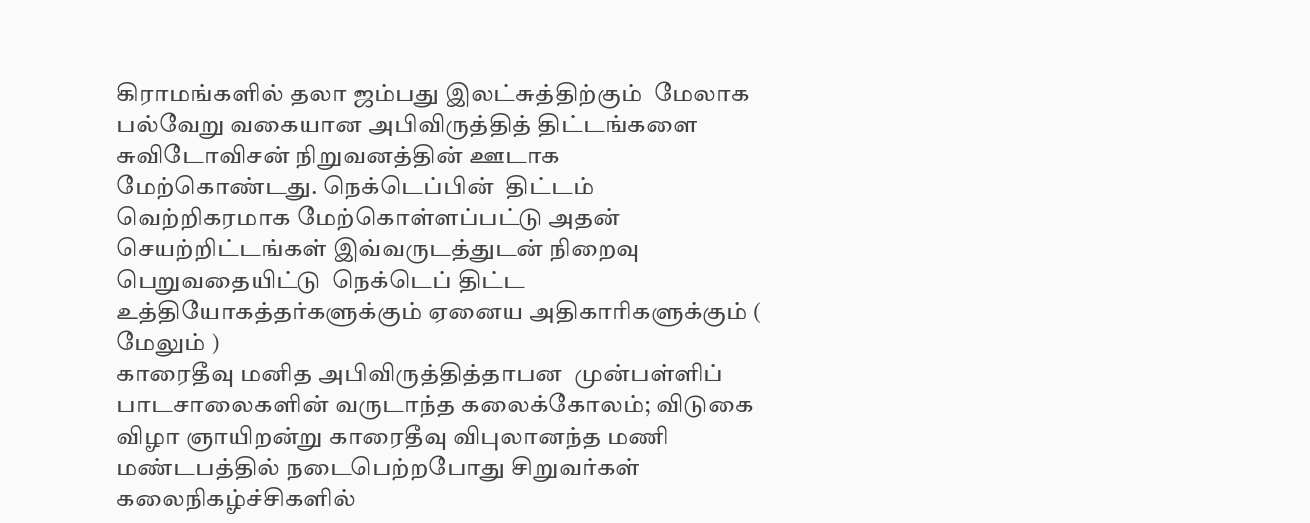கிராமங்களில் தலா ஜம்பது இலட்சுத்திற்கும்  மேலாக பல்வேறு வகையான அபிவிருத்தித் திட்டங்களை சுவிடோவிசன் நிறுவனத்தின் ஊடாக மேற்கொண்டது. நெக்டெப்பின்  திட்டம் வெற்றிகரமாக மேற்கொள்ளப்பட்டு அதன் செயற்றிட்டங்கள் இவ்வருடத்துடன் நிறைவு பெறுவதையிட்டு  நெக்டெப் திட்ட உத்தியோகத்தர்களுக்கும் ஏனைய அதிகாரிகளுக்கும் ( மேலும் )
காரைதீவு மனித அபிவிருத்தித்தாபன  முன்பள்ளிப் பாடசாலைகளின் வருடாந்த கலைக்கோலம்; விடுகை விழா ஞாயிறன்று காரைதீவு விபுலானந்த மணி மண்டபத்தில் நடைபெற்றபோது சிறுவர்கள் கலைநிகழ்ச்சிகளில்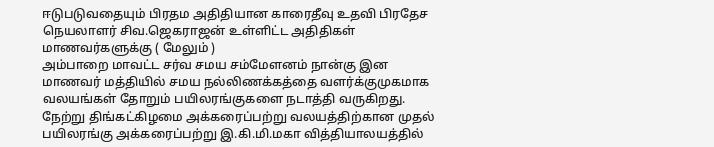ஈடுபடுவதையும் பிரதம அதிதியான காரைதீவு உதவி பிரதேச நெயலாளர் சிவ.ஜெகராஜன் உள்ளிட்ட அதிதிகள் மாணவர்களுக்கு ( மேலும் )
அம்பாறை மாவட்ட சர்வ சமய சம்மேளனம் நான்கு இன மாணவர் மத்தியில் சமய நல்லிணக்கத்தை வளர்க்குமுகமாக வலயங்கள் தோறும் பயிலரங்குகளை நடாத்தி வருகிறது. நேற்று திங்கட்கிழமை அக்கரைப்பற்று வலயத்திற்கான முதல் பயிலரங்கு அக்கரைப்பற்று இ.கி.மி.மகா வித்தியாலயத்தில்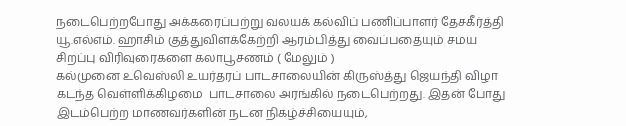நடைபெற்றபோது அக்கரைப்பற்று வலயக் கல்விப் பணிப்பாளர் தேசகீர்த்தி யூ.எல்எம். ஹாசிம் குத்துவிளக்கேற்றி ஆரம்பித்து வைப்பதையும் சமய சிறப்பு விரிவுரைகளை கலாபூசணம் ( மேலும் )
கல்முனை உவெஸ்லி உயர்தரப் பாடசாலையின் கிருஸ்த்து ஜெயந்தி விழா கடந்த வெள்ளிக்கிழமை  பாடசாலை அரங்கில் நடைபெற்றது. இதன் போது இடம்பெற்ற மாணவர்களின் நடன நிகழ்ச்சியையும்,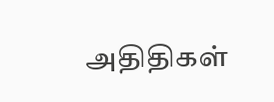அதிதிகள்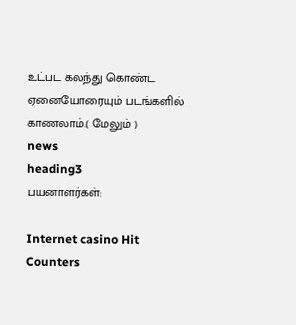உட்பட கலந்து கொண்ட ஏனையோரையும் படங்களில் காணலாம்.( மேலும் )
news
heading3
பயனாளர்கள்:

Internet casino Hit Counters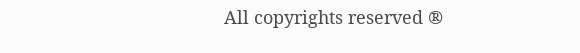All copyrights reserved ®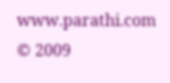www.parathi.com © 2009